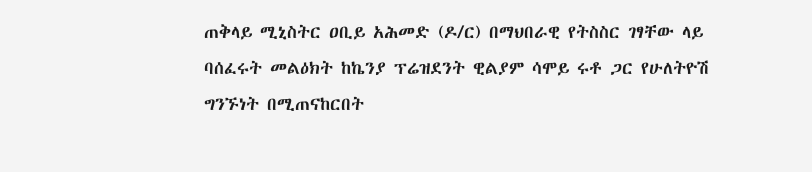ጠቅላይ ሚኒስትር ዐቢይ አሕመድ (ዶ/ር) በማህበራዊ የትስስር ገፃቸው ላይ ባሰፈሩት መልዕክት ከኬንያ ፕሬዝደንት ዊልያም ሳሞይ ሩቶ ጋር የሁለትዮሽ ግንኙነት በሚጠናከርበት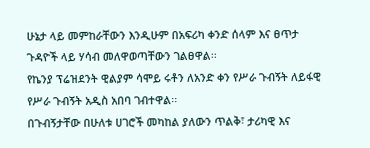ሁኔታ ላይ መምከራቸውን እንዲሁም በአፍሪካ ቀንድ ሰላም እና ፀጥታ ጉዳዮች ላይ ሃሳብ መለዋወጣቸውን ገልፀዋል፡፡
የኬንያ ፕሬዝደንት ዊልያም ሳሞይ ሩቶን ለአንድ ቀን የሥራ ጉብኝት ለይፋዊ የሥራ ጉብኝት አዲስ አበባ ገብተዋል፡፡
በጉብኝታቸው በሁለቱ ሀገሮች መካከል ያለውን ጥልቅ፣ ታሪካዊ እና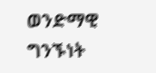ወንድማዊ ግንኙነት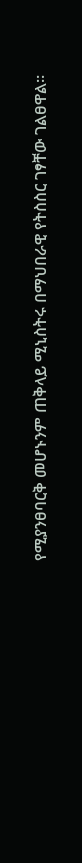የሚያንፀባርቅ መሆኑንም ጠቅላይ ሚኒስትሩ በማህበራዊ የትስስር ገፃቸው ገልፀዋል።